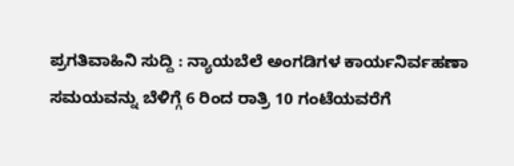ಪ್ರಗತಿವಾಹಿನಿ ಸುದ್ದಿ : ನ್ಯಾಯಬೆಲೆ ಅಂಗಡಿಗಳ ಕಾರ್ಯನಿರ್ವಹಣಾ ಸಮಯವನ್ನು ಬೆಳಿಗ್ಗೆ 6 ರಿಂದ ರಾತ್ರಿ 10 ಗಂಟೆಯವರೆಗೆ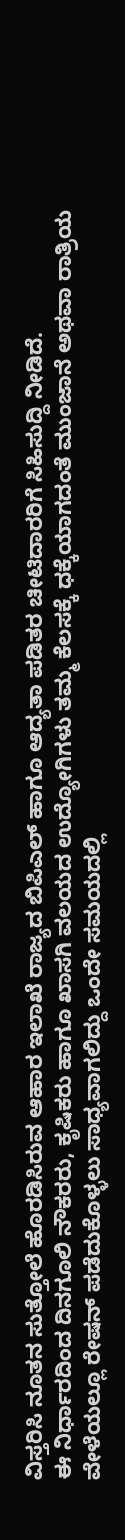ವಿಸ್ತರಿಸಿ ನೂತನ ಸುತ್ತೋಲೆ ಹೊರಡಿಸಿರುವ ಆಹಾರ ಇಲಾಖೆ ರಾಜ್ಯದ ಬಿಪಿಎಲ್ ಹಾಗೂ ಆದ್ಯತಾ ಪಡಿತರ ಚೀಟಿದಾರರಿಗೆ ಸಿಹಿಸುದ್ದಿ ನೀಡಿದೆ.
ಈ ನಿರ್ಧಾರದಿಂದ ದಿನಗೂಲಿ ನೌಕರರು, ಕೃಷಿಕರು ಹಾಗೂ ಖಾಸಗಿ ವಲಯದ ಉದ್ಯೋಗಿಗಳು ತಮ್ಮ ಕೆಲಸಕ್ಕೆ ಧಕ್ಕೆಯಾಗದಂತೆ ಮುಂಜಾನೆ ಅಥವಾ ರಾತ್ರಿಯ ವೇಳೆಯಲ್ಲೂ ರೇಷನ್ ಪಡೆದುಕೊಳ್ಳಲು ಸಾಧ್ಯವಾಗಲಿದ್ದು ಒಂದೇ ಸಮಯದಲ್ಲಿ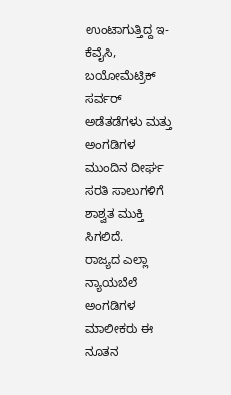ಉಂಟಾಗುತ್ತಿದ್ದ ಇ-ಕೆವೈಸಿ, ಬಯೋಮೆಟ್ರಿಕ್ ಸರ್ವರ್ ಅಡೆತಡೆಗಳು ಮತ್ತು ಅಂಗಡಿಗಳ ಮುಂದಿನ ದೀರ್ಘ ಸರತಿ ಸಾಲುಗಳಿಗೆ ಶಾಶ್ವತ ಮುಕ್ತಿ ಸಿಗಲಿದೆ.
ರಾಜ್ಯದ ಎಲ್ಲಾ ನ್ಯಾಯಬೆಲೆ ಅಂಗಡಿಗಳ ಮಾಲೀಕರು ಈ ನೂತನ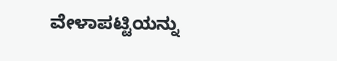ವೇಳಾಪಟ್ಟಿಯನ್ನು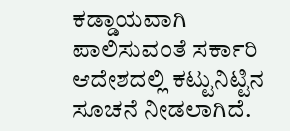ಕಡ್ಡಾಯವಾಗಿ ಪಾಲಿಸುವಂತೆ ಸರ್ಕಾರಿ ಆದೇಶದಲ್ಲಿ ಕಟ್ಟುನಿಟ್ಟಿನ ಸೂಚನೆ ನೀಡಲಾಗಿದೆ.